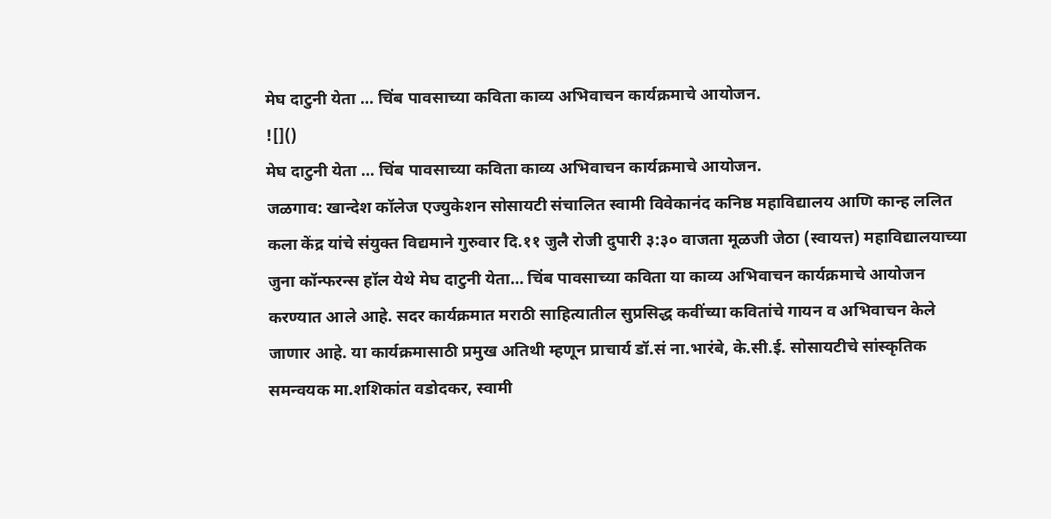मेघ दाटुनी येता … चिंब पावसाच्या कविता काव्य अभिवाचन कार्यक्रमाचे आयोजन.
![]()
मेघ दाटुनी येता … चिंब पावसाच्या कविता काव्य अभिवाचन कार्यक्रमाचे आयोजन.
जळगाव: खान्देश कॉलेज एज्युकेशन सोसायटी संचालित स्वामी विवेकानंद कनिष्ठ महाविद्यालय आणि कान्ह ललित कला केंद्र यांचे संयुक्त विद्यमाने गुरुवार दि.११ जुलै रोजी दुपारी ३:३० वाजता मूळजी जेठा (स्वायत्त) महाविद्यालयाच्या जुना कॉन्फरन्स हॉल येथे मेघ दाटुनी येता… चिंब पावसाच्या कविता या काव्य अभिवाचन कार्यक्रमाचे आयोजन करण्यात आले आहे. सदर कार्यक्रमात मराठी साहित्यातील सुप्रसिद्ध कवींच्या कवितांचे गायन व अभिवाचन केले जाणार आहे. या कार्यक्रमासाठी प्रमुख अतिथी म्हणून प्राचार्य डॉ.सं ना.भारंबे, के.सी.ई. सोसायटीचे सांस्कृतिक समन्वयक मा.शशिकांत वडोदकर, स्वामी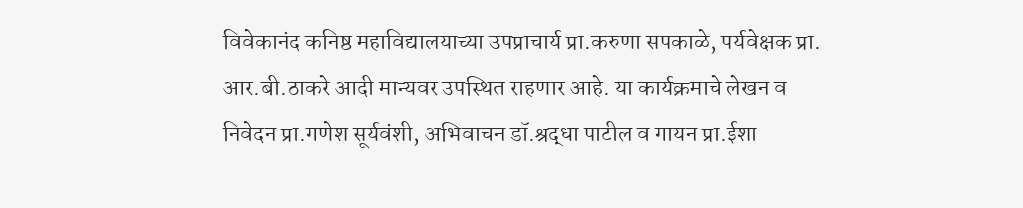विवेकानंद कनिष्ठ महाविद्यालयाच्या उपप्राचार्य प्रा.करुणा सपकाळे, पर्यवेक्षक प्रा. आर.बी.ठाकरे आदी मान्यवर उपस्थित राहणार आहे. या कार्यक्रमाचे लेखन व निवेदन प्रा.गणेश सूर्यवंशी, अभिवाचन डॉ.श्रद्धा पाटील व गायन प्रा.ईशा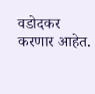वडोदकर करणार आहेत.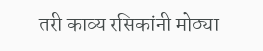तरी काव्य रसिकांनी मोठ्या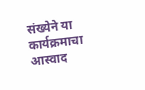संख्येने या कार्यक्रमाचा आस्वाद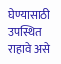घेण्यासाठी उपस्थित राहावे असे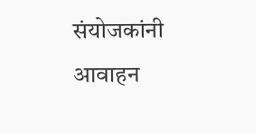संयोजकांनी आवाहन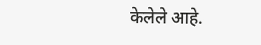केलेले आहे.